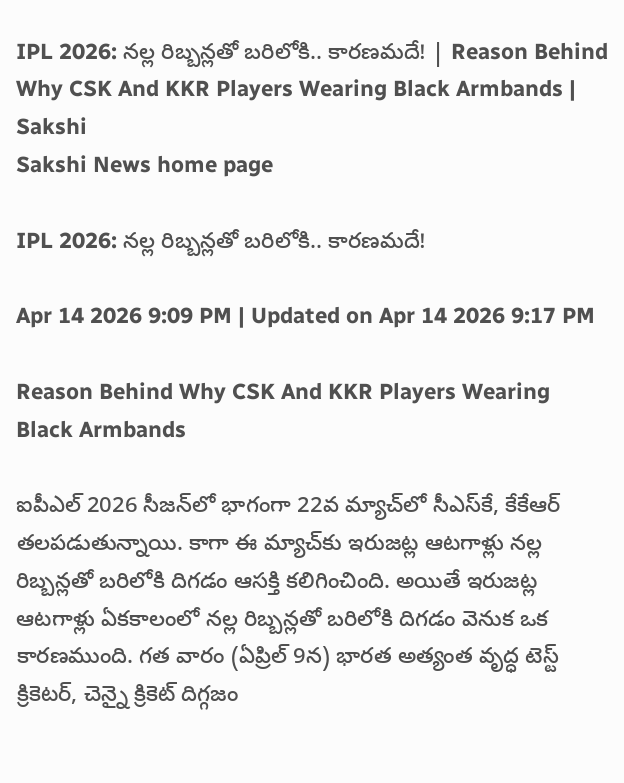IPL 2026: న‌ల్ల రిబ్బ‌న్ల‌తో బ‌రిలోకి.. కార‌ణ‌మ‌దే! | Reason Behind Why CSK And KKR Players Wearing Black Armbands | Sakshi
Sakshi News home page

IPL 2026: న‌ల్ల రిబ్బ‌న్ల‌తో బ‌రిలోకి.. కార‌ణ‌మ‌దే!

Apr 14 2026 9:09 PM | Updated on Apr 14 2026 9:17 PM

Reason Behind Why CSK And KKR Players Wearing Black Armbands

ఐపీఎల్ 2026 సీజ‌న్‌లో భాగంగా 22వ మ్యాచ్‌లో సీఎస్‌కే, కేకేఆర్ త‌ల‌ప‌డుతున్నాయి. కాగా ఈ మ్యాచ్‌కు ఇరుజ‌ట్ల ఆట‌గాళ్లు న‌ల్ల రిబ్బ‌న్ల‌తో బ‌రిలోకి దిగ‌డం ఆస‌క్తి క‌లిగించింది. అయితే ఇరుజ‌ట్ల ఆట‌గాళ్లు ఏకకాలంలో న‌ల్ల రిబ్బ‌న్ల‌తో బ‌రిలోకి దిగ‌డం వెనుక ఒక కార‌ణ‌ముంది. గ‌త వారం (ఏప్రిల్‌ 9న) భారత అత్యంత వృద్ధ టెస్ట్ క్రికెటర్, చెన్నై క్రికెట్ దిగ్గజం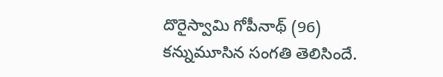దొరైస్వామి గోపీనాథ్ (96) క‌న్నుమూసిన సంగ‌తి తెలిసిందే.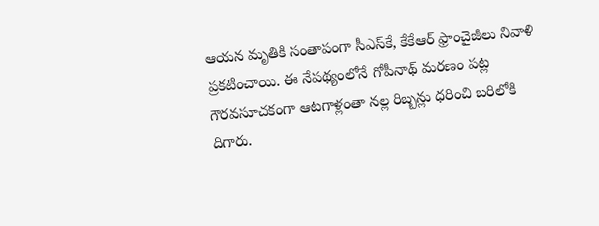ఆయ‌న మృతికి సంతాపంగా సీఎస్‌కే, కేకేఆర్ ఫ్రాంచైజీలు నివాళి ప్రకటించాయి. ఈ నేపథ్యంలోనే గోపీనాథ్‌ మరణం పట్ల గౌర‌వ‌సూచ‌కంగా ఆట‌గాళ్లంతా న‌ల్ల రిబ్బ‌న్లు ధరించి బ‌రిలోకి దిగారు.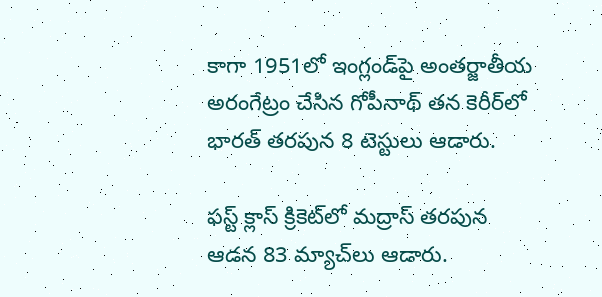కాగా 1951లో ఇంగ్లండ్‌పై అంత‌ర్జాతీయ అరంగేట్రం చేసిన గోపీనాథ్ త‌న కెరీర్‌లో భారత్ తరపున 8 టెస్టులు ఆడారు.

ఫ‌స్ట్ క్లాస్ క్రికెట్‌లో మ‌ద్రాస్‌ త‌ర‌పున ఆడ‌న 83 మ్యాచ్‌లు ఆడారు.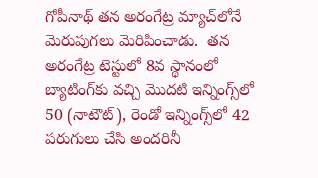గోపీనాథ్ త‌న అరంగేట్ర మ్యాచ్‌లోనే మెరుపుగలు మెరిపించాడు.  తన అరంగేట్ర టెస్టులో 8వ స్థానంలో బ్యాటింగ్‌కు వచ్చి మొదటి ఇన్నింగ్స్‌లో 50 (నాటౌట్), రెండో ఇన్నింగ్స్‌లో 42 పరుగులు చేసి అందరినీ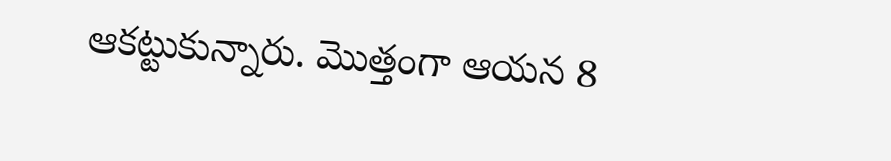ఆకట్టుకున్నారు. మొత్తంగా ఆయ‌న 8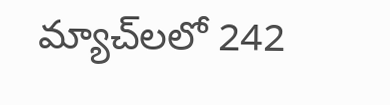మ్యాచ్‌ల‌లో 242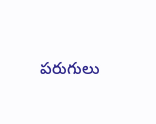ప‌రుగులు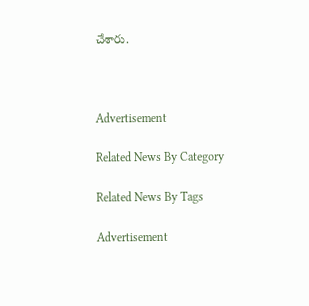చేశారు.



Advertisement

Related News By Category

Related News By Tags

Advertisement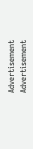Advertisement
Advertisement